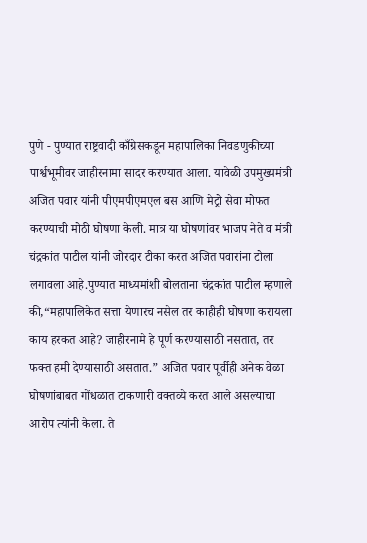पुणे - पुण्यात राष्ट्रवादी काँग्रेसकडून महापालिका निवडणुकीच्या पार्श्वभूमीवर जाहीरनामा सादर करण्यात आला. यावेळी उपमुख्यमंत्री अजित पवार यांनी पीएमपीएमएल बस आणि मेट्रो सेवा मोफत करण्याची मोठी घोषणा केली. मात्र या घोषणांवर भाजप नेते व मंत्री चंद्रकांत पाटील यांनी जोरदार टीका करत अजित पवारांना टोला लगावला आहे.पुण्यात माध्यमांशी बोलताना चंद्रकांत पाटील म्हणाले की,“महापालिकेत सत्ता येणारच नसेल तर काहीही घोषणा करायला काय हरकत आहे? जाहीरनामे हे पूर्ण करण्यासाठी नसतात, तर फक्त हमी देण्यासाठी असतात.” अजित पवार पूर्वीही अनेक वेळा घोषणांबाबत गोंधळात टाकणारी वक्तव्ये करत आले असल्याचा आरोप त्यांनी केला. ते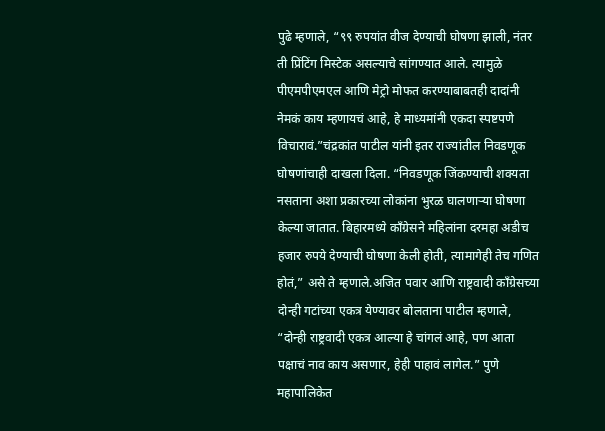पुढे म्हणाले, “९९ रुपयांत वीज देण्याची घोषणा झाली, नंतर ती प्रिंटिंग मिस्टेक असल्याचे सांगण्यात आले. त्यामुळे पीएमपीएमएल आणि मेट्रो मोफत करण्याबाबतही दादांनी नेमकं काय म्हणायचं आहे, हे माध्यमांनी एकदा स्पष्टपणे विचारावं.”चंद्रकांत पाटील यांनी इतर राज्यांतील निवडणूक घोषणांचाही दाखला दिला. “निवडणूक जिंकण्याची शक्यता नसताना अशा प्रकारच्या लोकांना भुरळ घालणाऱ्या घोषणा केल्या जातात. बिहारमध्ये काँग्रेसने महिलांना दरमहा अडीच हजार रुपये देण्याची घोषणा केली होती, त्यामागेही तेच गणित होतं,” असे ते म्हणाले.अजित पवार आणि राष्ट्रवादी काँग्रेसच्या दोन्ही गटांच्या एकत्र येण्यावर बोलताना पाटील म्हणाले, “दोन्ही राष्ट्रवादी एकत्र आल्या हे चांगलं आहे, पण आता पक्षाचं नाव काय असणार, हेही पाहावं लागेल.” पुणे महापालिकेत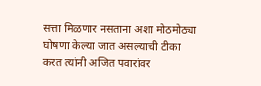सत्ता मिळणार नसताना अशा मोठमोठ्या घोषणा केल्या जात असल्याची टीका करत त्यांनी अजित पवारांवर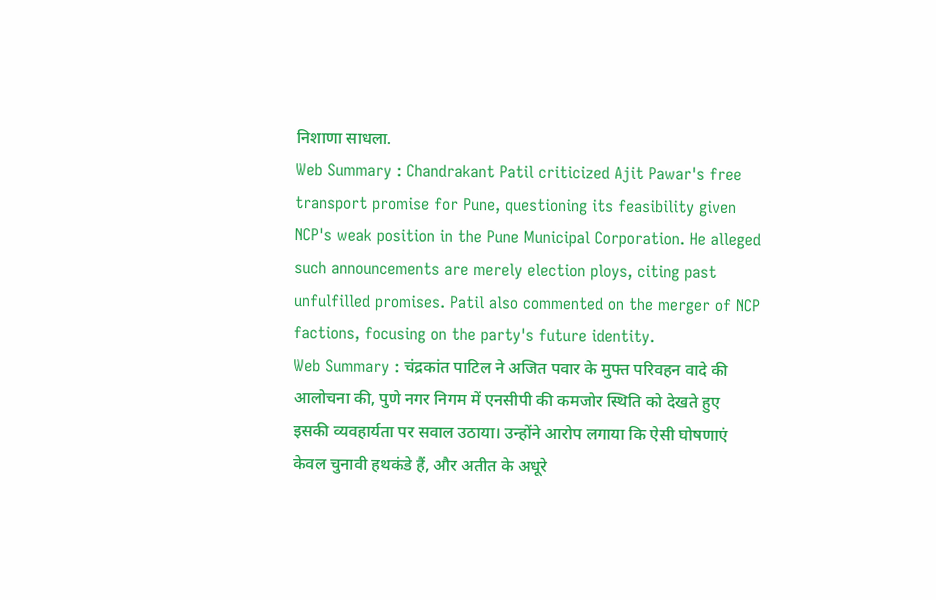निशाणा साधला.
Web Summary : Chandrakant Patil criticized Ajit Pawar's free transport promise for Pune, questioning its feasibility given NCP's weak position in the Pune Municipal Corporation. He alleged such announcements are merely election ploys, citing past unfulfilled promises. Patil also commented on the merger of NCP factions, focusing on the party's future identity.
Web Summary : चंद्रकांत पाटिल ने अजित पवार के मुफ्त परिवहन वादे की आलोचना की, पुणे नगर निगम में एनसीपी की कमजोर स्थिति को देखते हुए इसकी व्यवहार्यता पर सवाल उठाया। उन्होंने आरोप लगाया कि ऐसी घोषणाएं केवल चुनावी हथकंडे हैं, और अतीत के अधूरे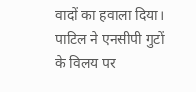वादों का हवाला दिया। पाटिल ने एनसीपी गुटों के विलय पर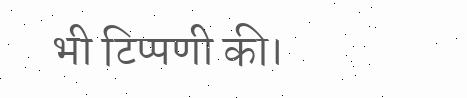भी टिप्पणी की।